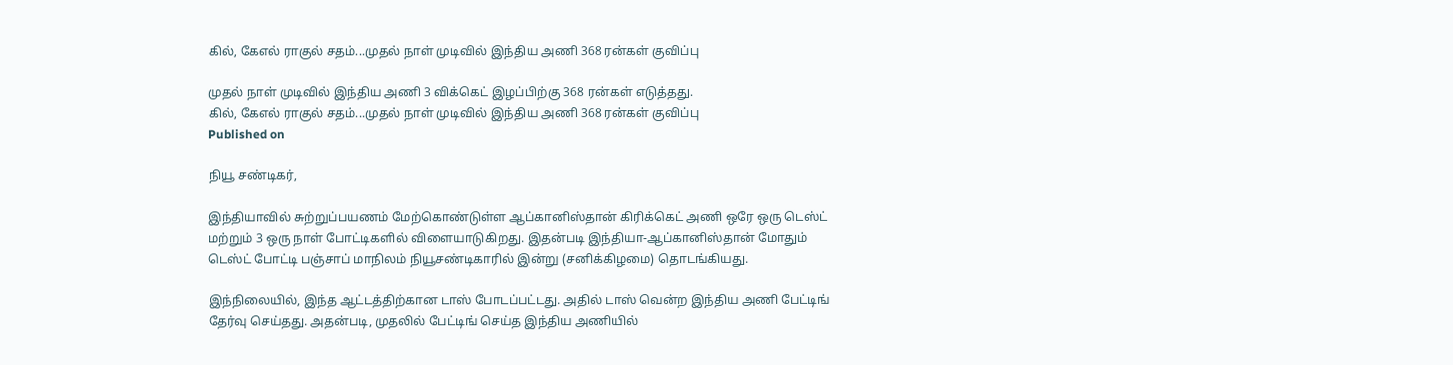கில், கேஎல் ராகுல் சதம்...முதல் நாள் முடிவில் இந்திய அணி 368 ரன்கள் குவிப்பு

முதல் நாள் முடிவில் இந்திய அணி 3 விக்கெட் இழப்பிற்கு 368 ரன்கள் எடுத்தது.
கில், கேஎல் ராகுல் சதம்...முதல் நாள் முடிவில் இந்திய அணி 368 ரன்கள் குவிப்பு
Published on

நியூ சண்டிகர்,

இந்தியாவில் சுற்றுப்பயணம் மேற்கொண்டுள்ள ஆப்கானிஸ்தான் கிரிக்கெட் அணி ஒரே ஒரு டெஸ்ட் மற்றும் 3 ஒரு நாள் போட்டிகளில் விளையாடுகிறது. இதன்படி இந்தியா-ஆப்கானிஸ்தான் மோதும் டெஸ்ட் போட்டி பஞ்சாப் மாநிலம் நியூசண்டிகாரில் இன்று (சனிக்கிழமை) தொடங்கியது.

இந்நிலையில், இந்த ஆட்டத்திற்கான டாஸ் போடப்பட்டது. அதில் டாஸ் வென்ற இந்திய அணி பேட்டிங் தேர்வு செய்தது. அதன்படி, முதலில் பேட்டிங் செய்த இந்திய அணியில்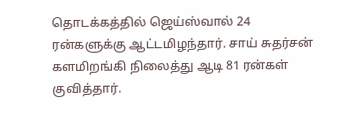தொடக்கத்தில் ஜெய்ஸ்வால் 24 ரன்களுக்கு ஆட்டமிழந்தார். சாய் சுதர்சன் களமிறங்கி நிலைத்து ஆடி 81 ரன்கள் குவித்தார்.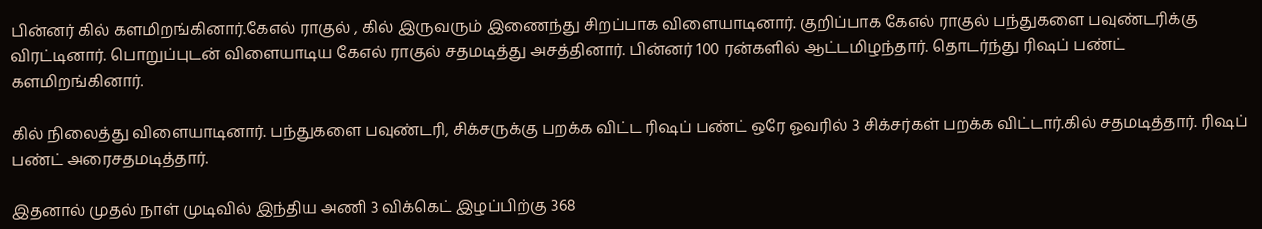பின்னர் கில் களமிறங்கினார்.கேஎல் ராகுல் , கில் இருவரும் இணைந்து சிறப்பாக விளையாடினார். குறிப்பாக கேஎல் ராகுல் பந்துகளை பவுண்டரிக்கு விரட்டினார். பொறுப்புடன் விளையாடிய கேஎல் ராகுல் சதமடித்து அசத்தினார். பின்னர் 100 ரன்களில் ஆட்டமிழந்தார். தொடர்ந்து ரிஷப் பண்ட் களமிறங்கினார்.

கில் நிலைத்து விளையாடினார். பந்துகளை பவுண்டரி, சிக்சருக்கு பறக்க விட்ட ரிஷப் பண்ட் ஒரே ஓவரில் 3 சிக்சர்கள் பறக்க விட்டார்.கில் சதமடித்தார். ரிஷப் பண்ட் அரைசதமடித்தார்.

இதனால் முதல் நாள் முடிவில் இந்திய அணி 3 விக்கெட் இழப்பிற்கு 368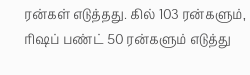ரன்கள் எடுத்தது. கில் 103 ரன்களும், ரிஷப் பண்ட் 50 ரன்களும் எடுத்து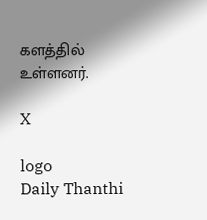களத்தில் உள்ளனர்.

X

logo
Daily Thanthi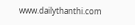www.dailythanthi.com